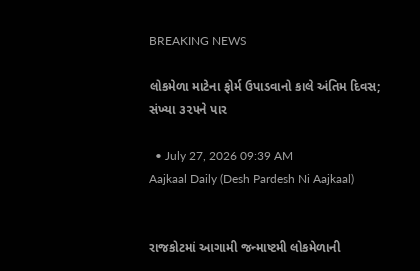BREAKING NEWS

લોકમેળા માટેના ફોર્મ ઉપાડવાનો કાલે અંતિમ દિવસ; સંખ્યા ૩૨૫ને પાર

  • July 27, 2026 09:39 AM
Aajkaal Daily (Desh Pardesh Ni Aajkaal)


રાજકોટમાં આગામી જન્માષ્ટમી લોકમેળાની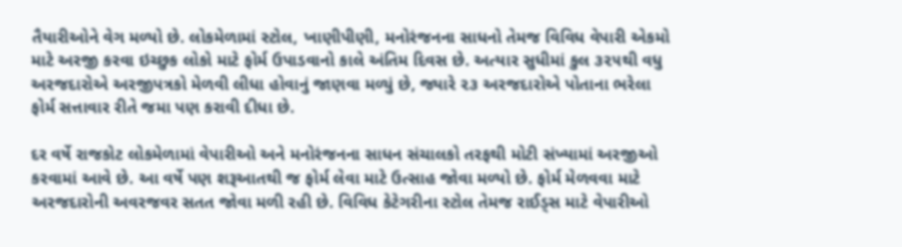તૈયારીઓને વેગ મળ્યો છે. લોકમેળામાં સ્ટોલ, ખાણીપીણી, મનોરંજનના સાધનો તેમજ વિવિધ વેપારી એકમો માટે અરજી કરવા ઇચ્છુક લોકો માટે ફોર્મ ઉપાડવાનો કાલે અંતિમ દિવસ છે. અત્યાર સુધીમાં કુલ ૩૨૫થી વધુ અરજદારોએ અરજીપત્રકો મેળવી લીધા હોવાનું જાણવા મળ્યું છે, જ્યારે ૨૩ અરજદારોએ પોતાના ભરેલા ફોર્મ સત્તાવાર રીતે જમા પણ કરાવી દીધા છે.

દર વર્ષે રાજકોટ લોકમેળામાં વેપારીઓ અને મનોરંજનના સાધન સંચાલકો તરફથી મોટી સંખ્યામાં અરજીઓ કરવામાં આવે છે. આ વર્ષે પણ શરૂઆતથી જ ફોર્મ લેવા માટે ઉત્સાહ જોવા મળ્યો છે. ફોર્મ મેળવવા માટે અરજદારોની અવરજવર સતત જોવા મળી રહી છે. વિવિધ કેટેગરીના સ્ટોલ તેમજ રાઈડ્સ માટે વેપારીઓ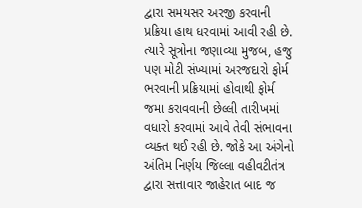દ્વારા સમયસર અરજી કરવાની પ્રક્રિયા હાથ ધરવામાં આવી રહી છે. ત્યારે સૂત્રોના જણાવ્યા મુજબ, હજુ પણ મોટી સંખ્યામાં અરજદારો ફોર્મ ભરવાની પ્રક્રિયામાં હોવાથી ફોર્મ જમા કરાવવાની છેલ્લી તારીખમાં વધારો કરવામાં આવે તેવી સંભાવના વ્યક્ત થઈ રહી છે. જોકે આ અંગેનો અંતિમ નિર્ણય જિલ્લા વહીવટીતંત્ર દ્વારા સત્તાવાર જાહેરાત બાદ જ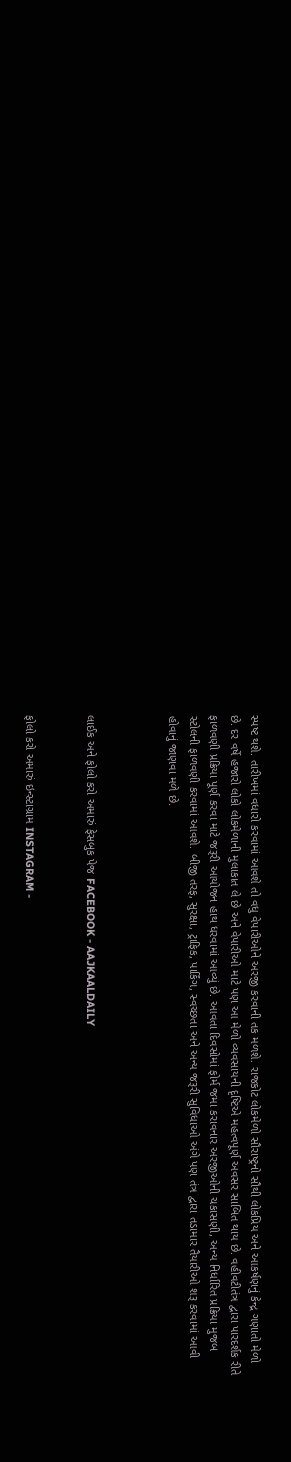સ્પષ્ટ થશે. તારીખમાં વધારો કરવામાં આવશે તો વધુ વેપારીઓને અરજી કરવાની તક મળશે. રાજકોટ લોકમેળો સૌરાષ્ટ્રનો સૌથી લોકપ્રિય અને આકર્ષણનું કેન્દ્ર ગણાતો મેળો છે. દર વર્ષે હજારો લોકો લોકમેળાની મુલાકાત લે છે અને વેપારીઓ માટે પણ આ મેળો વ્યવસાયની દૃષ્ટિએ મહત્વપૂર્ણ અવસર સાબિત થાય છે. વહીવટીતંત્ર દ્વારા પારદર્શક રીતે ફાળવણી પ્રક્રિયા પૂર્ણ કરવા માટે જરૂરી આયોજન હાથ ધરવામાં આવ્યું છે. આવતા દિવસોમાં ફોર્મ જમા કરાવનાર અરજીઓની ચકાસણી, અન્ય નિર્ધારિત પ્રક્રિયા મુજબ સ્ટોલની ફાળવણી કરવામાં આવશે. બીજી તરફ, સુરક્ષા, ટ્રાફિક, પાર્કિંગ, સ્વચ્છતા અને અન્ય જરૂરી સુવિધાઓ અંગે પણ તંત્ર દ્વારા તડામાર તૈયારીઓ શરૂ કરવામાં આવી હોવાનું જાણવા મળે છે.



લાઈક અને ફોલો કરો અમારું ફેસબુક પેજ FACEBOOK - AAJKAALDAILY


ફોલો કરો અમારું ઇન્સ્ટાગ્રામ INSTAGRAM -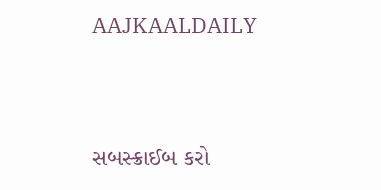AAJKAALDAILY


સબસ્ક્રાઈબ કરો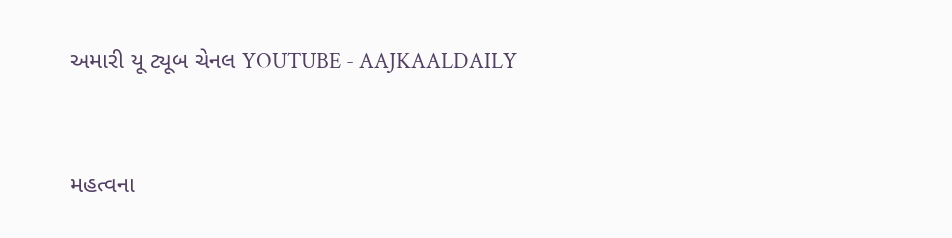અમારી યૂ ટ્યૂબ ચેનલ YOUTUBE - AAJKAALDAILY


મહત્વના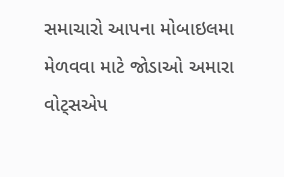સમાચારો આપના મોબાઇલમા મેળવવા માટે જોડાઓ અમારા વોટ્સએપ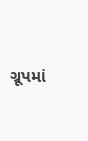ગ્રૂપમાં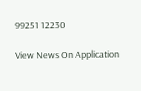99251 12230

View News On Application